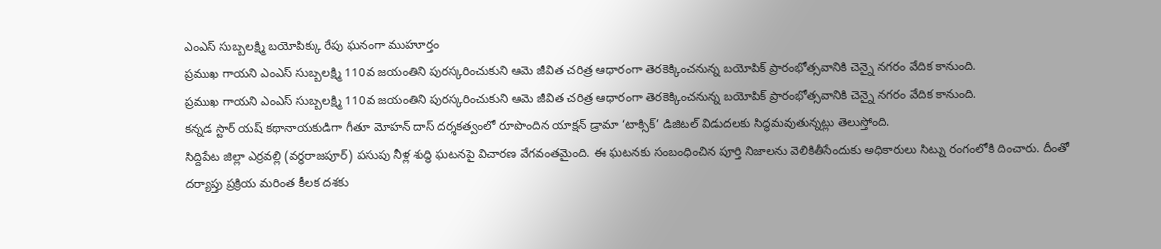ఎంఎస్ సుబ్బలక్ష్మి బయోపిక్కు రేపు ఘనంగా ముహూర్తం
ప్రముఖ గాయని ఎంఎస్ సుబ్బలక్ష్మి 110వ జయంతిని పురస్కరించుకుని ఆమె జీవిత చరిత్ర ఆధారంగా తెరకెక్కించనున్న బయోపిక్ ప్రారంభోత్సవానికి చెన్నై నగరం వేదిక కానుంది.
ప్రముఖ గాయని ఎంఎస్ సుబ్బలక్ష్మి 110వ జయంతిని పురస్కరించుకుని ఆమె జీవిత చరిత్ర ఆధారంగా తెరకెక్కించనున్న బయోపిక్ ప్రారంభోత్సవానికి చెన్నై నగరం వేదిక కానుంది.
కన్నడ స్టార్ యష్ కథానాయకుడిగా గీతూ మోహన్ దాస్ దర్శకత్వంలో రూపొందిన యాక్షన్ డ్రామా ‘టాక్సిక్’ డిజిటల్ విడుదలకు సిద్ధమవుతున్నట్లు తెలుస్తోంది.
సిద్దిపేట జిల్లా ఎర్రవల్లి (వర్ధరాజపూర్) పసుపు నీళ్ల శుద్ధి ఘటనపై విచారణ వేగవంతమైంది. ఈ ఘటనకు సంబంధించిన పూర్తి నిజాలను వెలికితీసేందుకు అధికారులు సిట్ను రంగంలోకి దించారు. దీంతో దర్యాప్తు ప్రక్రియ మరింత కీలక దశకు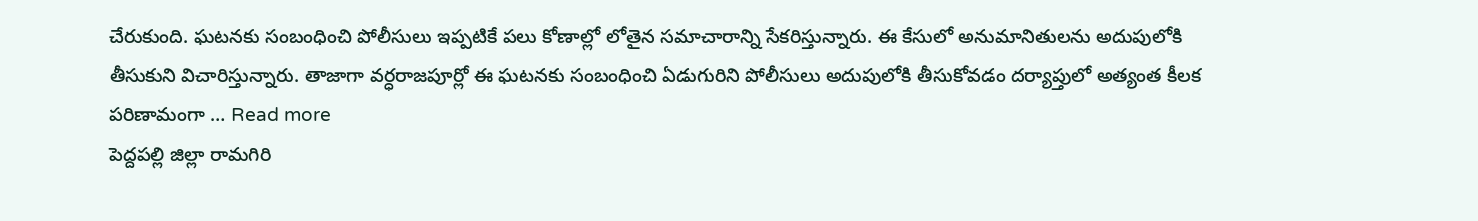చేరుకుంది. ఘటనకు సంబంధించి పోలీసులు ఇప్పటికే పలు కోణాల్లో లోతైన సమాచారాన్ని సేకరిస్తున్నారు. ఈ కేసులో అనుమానితులను అదుపులోకి తీసుకుని విచారిస్తున్నారు. తాజాగా వర్ధరాజపూర్లో ఈ ఘటనకు సంబంధించి ఏడుగురిని పోలీసులు అదుపులోకి తీసుకోవడం దర్యాప్తులో అత్యంత కీలక పరిణామంగా … Read more
పెద్దపల్లి జిల్లా రామగిరి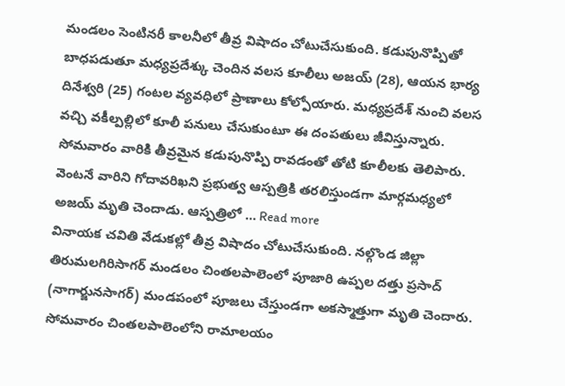మండలం సెంటినరీ కాలనీలో తీవ్ర విషాదం చోటుచేసుకుంది. కడుపునొప్పితో బాధపడుతూ మధ్యప్రదేశ్కు చెందిన వలస కూలీలు అజయ్ (28), ఆయన భార్య దినేశ్వరి (25) గంటల వ్యవధిలో ప్రాణాలు కోల్పోయారు. మధ్యప్రదేశ్ నుంచి వలస వచ్చి వకీల్పల్లిలో కూలీ పనులు చేసుకుంటూ ఈ దంపతులు జీవిస్తున్నారు. సోమవారం వారికి తీవ్రమైన కడుపునొప్పి రావడంతో తోటి కూలీలకు తెలిపారు. వెంటనే వారిని గోదావరిఖని ప్రభుత్వ ఆస్పత్రికి తరలిస్తుండగా మార్గమధ్యలో అజయ్ మృతి చెందాడు. ఆస్పత్రిలో … Read more
వినాయక చవితి వేడుకల్లో తీవ్ర విషాదం చోటుచేసుకుంది. నల్గొండ జిల్లా తిరుమలగిరిసాగర్ మండలం చింతలపాలెంలో పూజారి ఉప్పల దత్తు ప్రసాద్ (నాగార్జునసాగర్) మండపంలో పూజలు చేస్తుండగా అకస్మాత్తుగా మృతి చెందారు. సోమవారం చింతలపాలెంలోని రామాలయం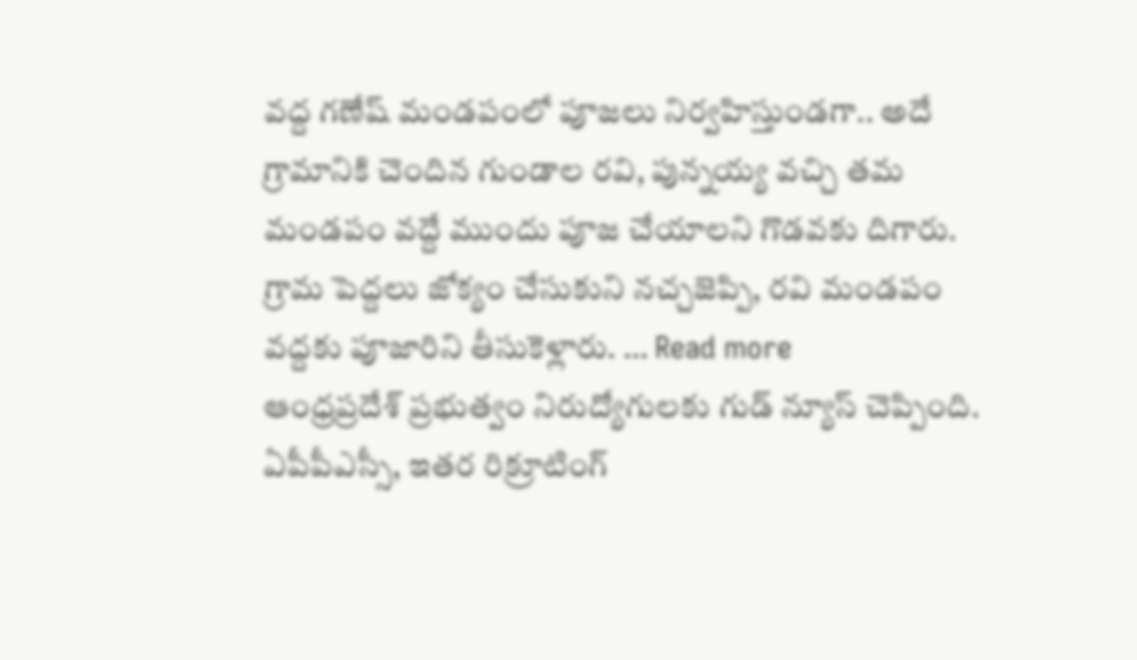వద్ద గణేష్ మండపంలో పూజలు నిర్వహిస్తుండగా.. అదే గ్రామానికి చెందిన గుండాల రవి, పున్నయ్య వచ్చి తమ మండపం వద్దే ముందు పూజ చేయాలని గొడవకు దిగారు. గ్రామ పెద్దలు జోక్యం చేసుకుని నచ్చజెప్పి, రవి మండపం వద్దకు పూజారిని తీసుకెళ్లారు. … Read more
ఆంధ్రప్రదేశ్ ప్రభుత్వం నిరుద్యోగులకు గుడ్ న్యూస్ చెప్పింది. ఏపీపీఎస్సీ, ఇతర రిక్రూటింగ్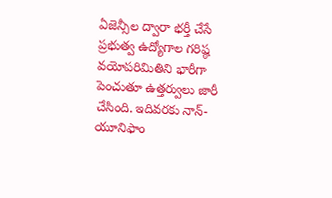ఏజెన్సీల ద్వారా భర్తీ చేసే ప్రభుత్వ ఉద్యోగాల గరిష్ఠ వయోపరిమితిని భారీగా పెంచుతూ ఉత్తర్వులు జారీ చేసింది. ఇదివరకు నాన్-యూనిఫాం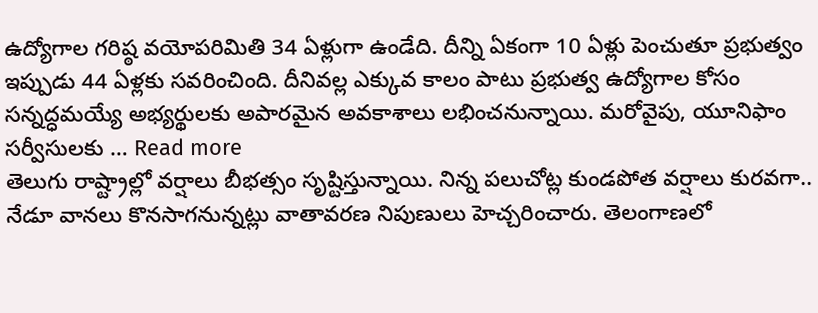ఉద్యోగాల గరిష్ఠ వయోపరిమితి 34 ఏళ్లుగా ఉండేది. దీన్ని ఏకంగా 10 ఏళ్లు పెంచుతూ ప్రభుత్వం ఇప్పుడు 44 ఏళ్లకు సవరించింది. దీనివల్ల ఎక్కువ కాలం పాటు ప్రభుత్వ ఉద్యోగాల కోసం సన్నద్ధమయ్యే అభ్యర్థులకు అపారమైన అవకాశాలు లభించనున్నాయి. మరోవైపు, యూనిఫాం సర్వీసులకు … Read more
తెలుగు రాష్ట్రాల్లో వర్షాలు బీభత్సం సృష్టిస్తున్నాయి. నిన్న పలుచోట్ల కుండపోత వర్షాలు కురవగా.. నేడూ వానలు కొనసాగనున్నట్లు వాతావరణ నిపుణులు హెచ్చరించారు. తెలంగాణలో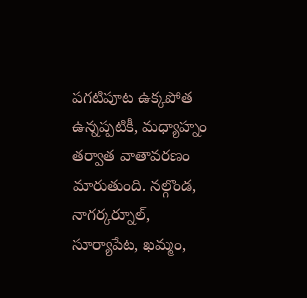పగటిపూట ఉక్కపోత ఉన్నప్పటికీ, మధ్యాహ్నం తర్వాత వాతావరణం మారుతుంది. నల్గొండ, నాగర్కర్నూల్, సూర్యాపేట, ఖమ్మం,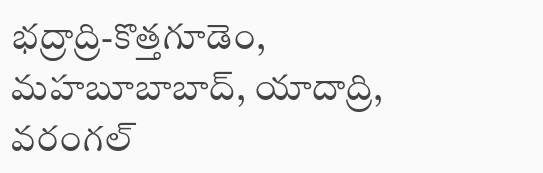భద్రాద్రి-కొత్తగూడెం, మహబూబాబాద్, యాదాద్రి, వరంగల్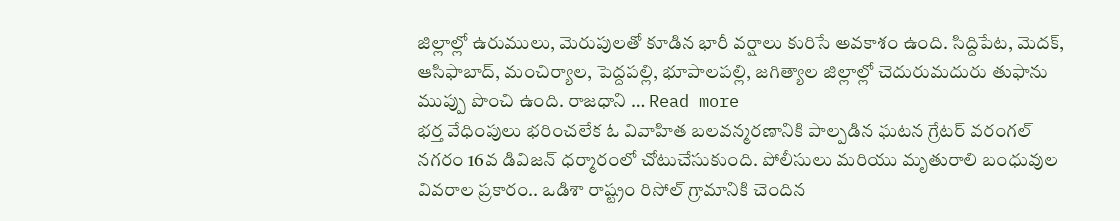జిల్లాల్లో ఉరుములు, మెరుపులతో కూడిన భారీ వర్షాలు కురిసే అవకాశం ఉంది. సిద్దిపేట, మెదక్, ఆసిఫాబాద్, మంచిర్యాల, పెద్దపల్లి, భూపాలపల్లి, జగిత్యాల జిల్లాల్లో చెదురుమదురు తుఫాను ముప్పు పొంచి ఉంది. రాజధాని … Read more
భర్త వేధింపులు భరించలేక ఓ వివాహిత బలవన్మరణానికి పాల్పడిన ఘటన గ్రేటర్ వరంగల్ నగరం 16వ డివిజన్ ధర్మారంలో చోటుచేసుకుంది. పోలీసులు మరియు మృతురాలి బంధువుల వివరాల ప్రకారం.. ఒడిశా రాష్ట్రం రిసోల్ గ్రామానికి చెందిన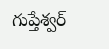గుప్తేశ్వర్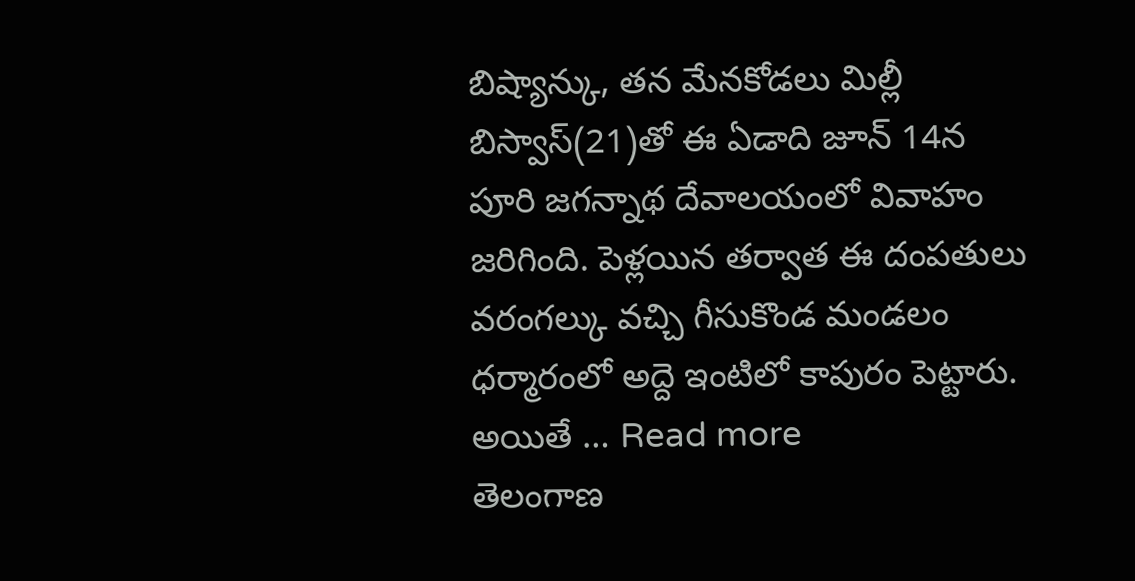బిష్యాన్కు, తన మేనకోడలు మిల్లీ బిస్వాస్(21)తో ఈ ఏడాది జూన్ 14న పూరి జగన్నాథ దేవాలయంలో వివాహం జరిగింది. పెళ్లయిన తర్వాత ఈ దంపతులు వరంగల్కు వచ్చి గీసుకొండ మండలం ధర్మారంలో అద్దె ఇంటిలో కాపురం పెట్టారు. అయితే … Read more
తెలంగాణ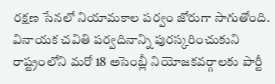రక్షణ సేనలో నియామకాల పర్వం జోరుగా సాగుతోంది. వినాయక చవితి పర్వదినాన్ని పురస్కరించుకుని రాష్ట్రంలోని మరో 18 అసెంబ్లీ నియోజకవర్గాలకు పార్టీ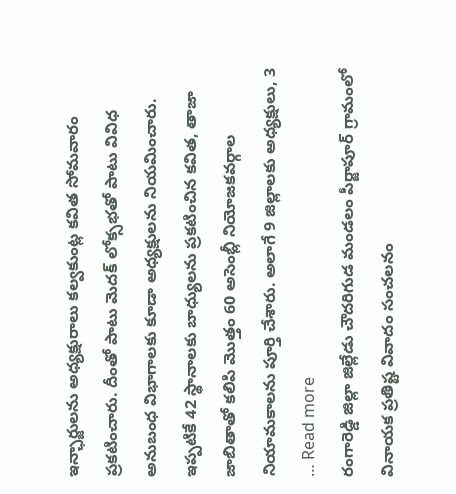ఇన్ఛార్జులను అధ్యక్షురాలు కల్వకుంట్ల కవిత సోమవారం ప్రకటించారు. దీంతో పాటు మెదక్ లోక్సభతో పాటు వివిధ అనుబంధ విభాగాలకు కూడా అధ్యక్షులను నియమించారు. ఇప్పటికే 42 స్థానాలకు బాధ్యులను ప్రకటించిన కవిత, తాజా జాబితాతో కలిపి మొత్తం 60 అసెంబ్లీ నియోజకవర్గాల నియామకాలను పూర్తి చేశారు. అలాగే 9 జిల్లాలకు అధ్యక్షులు, 3 … Read more
రంగారెడ్డి జిల్లా జిల్లేడు చౌదరిగుడ మండలం పీర్జాపూర్ గ్రామంలో వినాయక ప్రతిష్ట వివాదం సంచలనం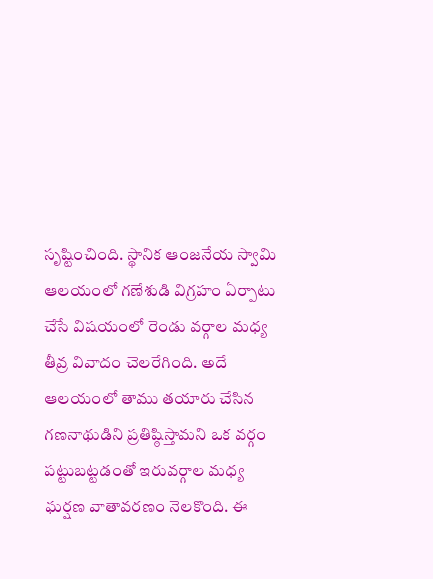సృష్టించింది. స్థానిక ఆంజనేయ స్వామి ఆలయంలో గణేశుడి విగ్రహం ఏర్పాటు చేసే విషయంలో రెండు వర్గాల మధ్య తీవ్ర వివాదం చెలరేగింది. అదే ఆలయంలో తాము తయారు చేసిన గణనాథుడిని ప్రతిష్ఠిస్తామని ఒక వర్గం పట్టుబట్టడంతో ఇరువర్గాల మధ్య ఘర్షణ వాతావరణం నెలకొంది. ఈ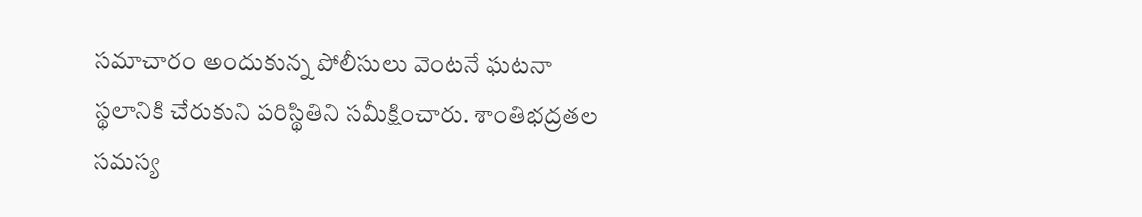సమాచారం అందుకున్న పోలీసులు వెంటనే ఘటనా స్థలానికి చేరుకుని పరిస్థితిని సమీక్షించారు. శాంతిభద్రతల సమస్య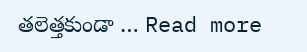తలెత్తకుండా … Read more